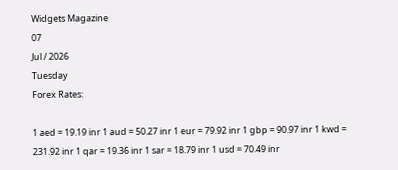Widgets Magazine
07
Jul / 2026
Tuesday
Forex Rates:

1 aed = 19.19 inr 1 aud = 50.27 inr 1 eur = 79.92 inr 1 gbp = 90.97 inr 1 kwd = 231.92 inr 1 qar = 19.36 inr 1 sar = 18.79 inr 1 usd = 70.49 inr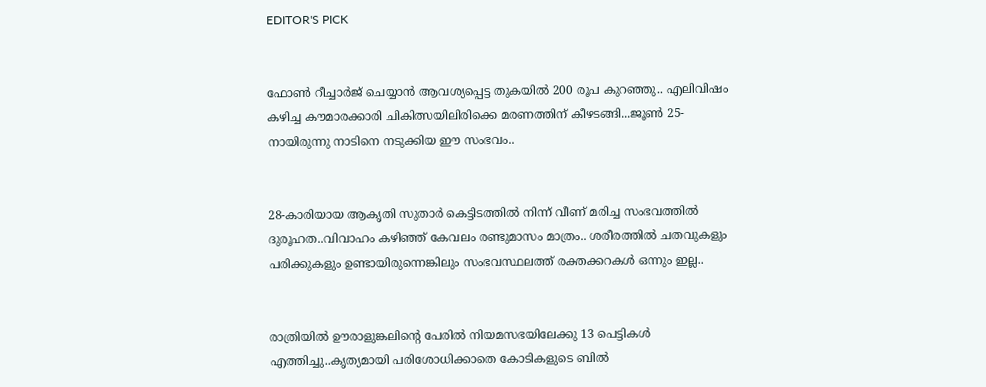EDITOR'S PICK


ഫോണ്‍ റീച്ചാര്‍ജ് ചെയ്യാന്‍ ആവശ്യപ്പെട്ട തുകയില്‍ 200 രൂപ കുറഞ്ഞു.. എലിവിഷം കഴിച്ച കൗമാരക്കാരി ചികിത്സയിലിരിക്കെ മരണത്തിന് കീഴടങ്ങി...ജൂണ്‍ 25-നായിരുന്നു നാടിനെ നടുക്കിയ ഈ സംഭവം..


28-കാരിയായ ആകൃതി സുതാര്‍ കെട്ടിടത്തില്‍ നിന്ന് വീണ് മരിച്ച സംഭവത്തില്‍ ദുരൂഹത..വിവാഹം കഴിഞ്ഞ് കേവലം രണ്ടുമാസം മാത്രം.. ശരീരത്തില്‍ ചതവുകളും പരിക്കുകളും ഉണ്ടായിരുന്നെങ്കിലും സംഭവസ്ഥലത്ത് രക്തക്കറകള്‍ ഒന്നും ഇല്ല..


രാത്രിയിൽ ഊരാളുങ്കലിന്റെ പേരിൽ നിയമസഭയിലേക്കു 13 പെട്ടികൾ എത്തിച്ചു..കൃത്യമായി പരിശോധിക്കാതെ കോടികളുടെ ബിൽ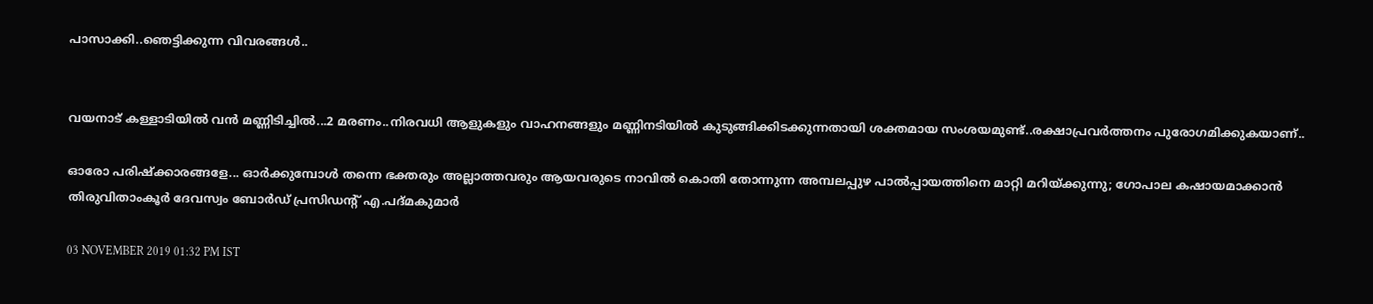പാസാക്കി..ഞെട്ടിക്കുന്ന വിവരങ്ങൾ..


വയനാട് കള്ളാടിയില്‍ വന്‍ മണ്ണിടിച്ചില്‍...2 മരണം..നിരവധി ആളുകളും വാഹനങ്ങളും മണ്ണിനടിയില്‍ കുടുങ്ങിക്കിടക്കുന്നതായി ശക്തമായ സംശയമുണ്ട്..രക്ഷാപ്രവർത്തനം പുരോഗമിക്കുകയാണ്..

ഓരോ പരിഷ്‌ക്കാരങ്ങളേ... ഓര്‍ക്കുമ്പോള്‍ തന്നെ ഭക്തരും അല്ലാത്തവരും ആയവരുടെ നാവില്‍ കൊതി തോന്നുന്ന അമ്പലപ്പുഴ പാല്‍പ്പായത്തിനെ മാറ്റി മറിയ്ക്കുന്നു; ഗോപാല കഷായമാക്കാന്‍ തിരുവിതാംകൂര്‍ ദേവസ്വം ബോര്‍ഡ് പ്രസിഡന്റ് എ.പദ്മകുമാര്‍

03 NOVEMBER 2019 01:32 PM IST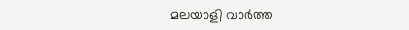മലയാളി വാര്‍ത്ത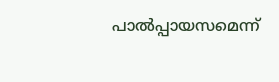പാല്‍പ്പായസമെന്ന്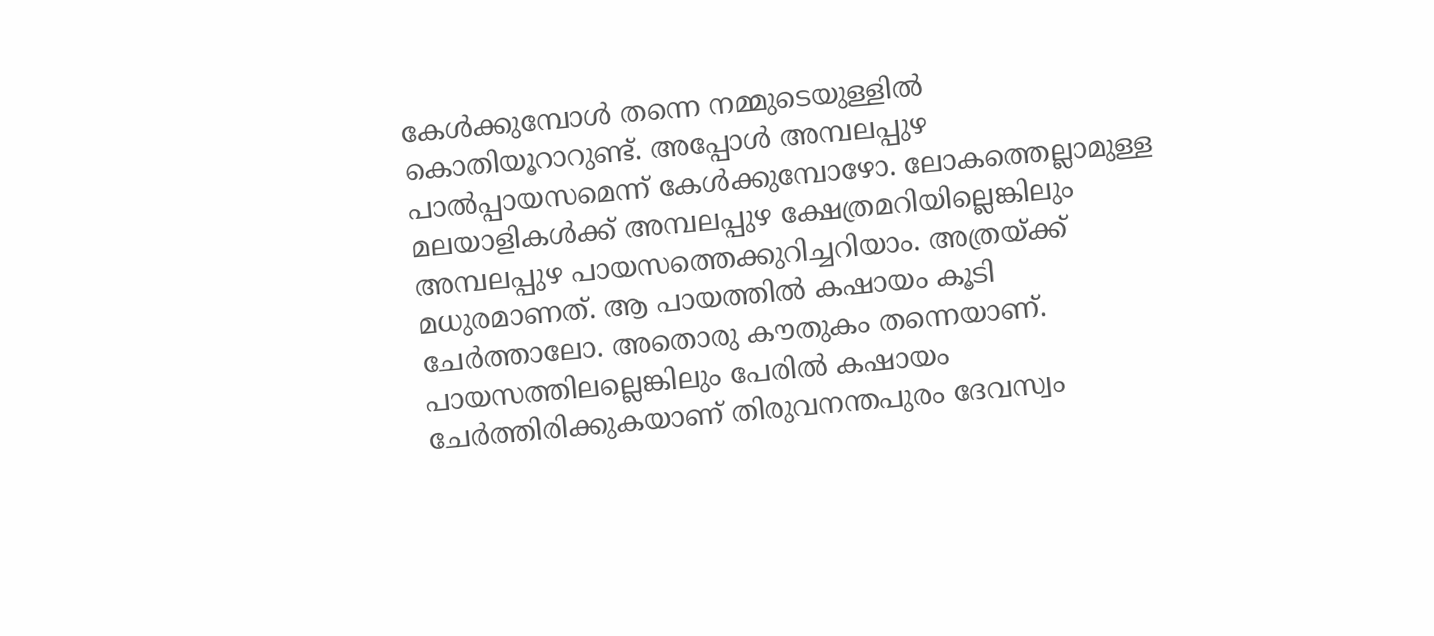കേള്‍ക്കുമ്പോള്‍ തന്നെ നമ്മുടെയുള്ളില്‍ കൊതിയൂറാറുണ്ട്. അപ്പോള്‍ അമ്പലപ്പുഴ പാല്‍പ്പായസമെന്ന് കേള്‍ക്കുമ്പോഴോ. ലോകത്തെല്ലാമുള്ള മലയാളികള്‍ക്ക് അമ്പലപ്പുഴ ക്ഷേത്രമറിയില്ലെങ്കിലും അമ്പലപ്പുഴ പായസത്തെക്കുറിച്ചറിയാം. അത്രയ്ക്ക് മധുരമാണത്. ആ പായത്തില്‍ കഷായം കൂടി ചേര്‍ത്താലോ. അതൊരു കൗതുകം തന്നെയാണ്. പായസത്തിലല്ലെങ്കിലും പേരില്‍ കഷായം ചേര്‍ത്തിരിക്കുകയാണ് തിരുവനന്തപുരം ദേവസ്വം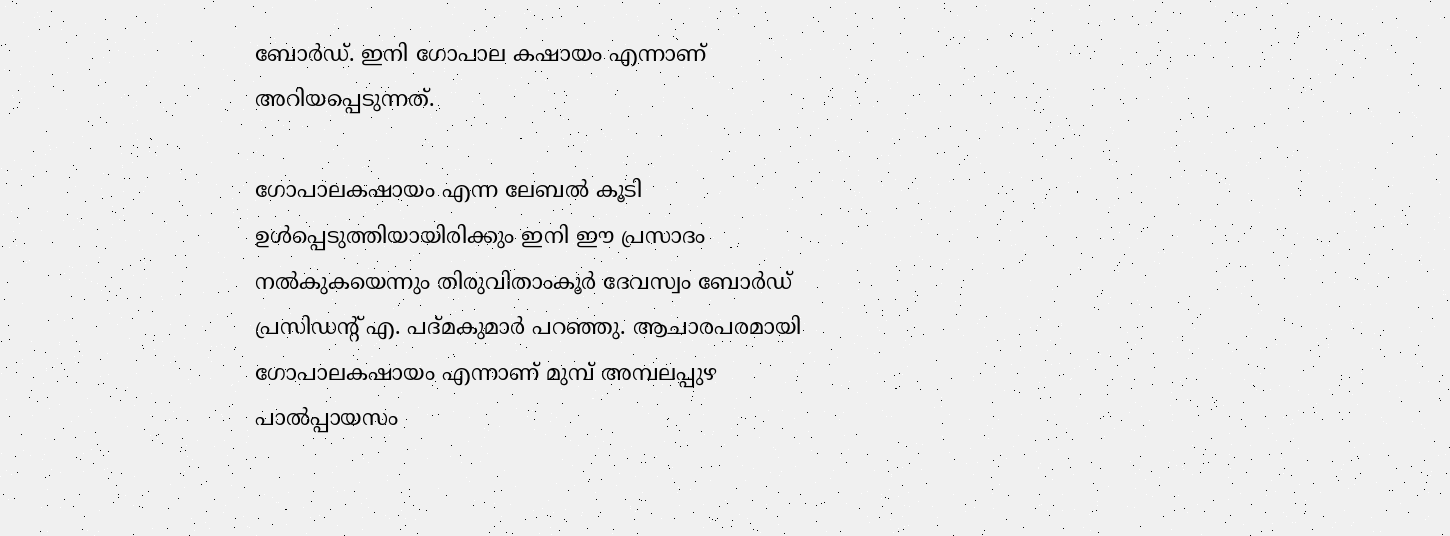ബോര്‍ഡ്. ഇനി ഗോപാല കഷായം എന്നാണ് അറിയപ്പെടുന്നത്.

ഗോപാലകഷായം എന്ന ലേബല്‍ കൂടി ഉള്‍പ്പെടുത്തിയായിരിക്കും ഇനി ഈ പ്രസാദം നല്‍കുകയെന്നും തിരുവിതാംകൂര്‍ ദേവസ്വം ബോര്‍ഡ് പ്രസിഡന്റ് എ. പദ്മകുമാര്‍ പറഞ്ഞു. ആചാരപരമായി ഗോപാലകഷായം എന്നാണ് മുമ്പ് അമ്പലപ്പുഴ പാല്‍പ്പായസം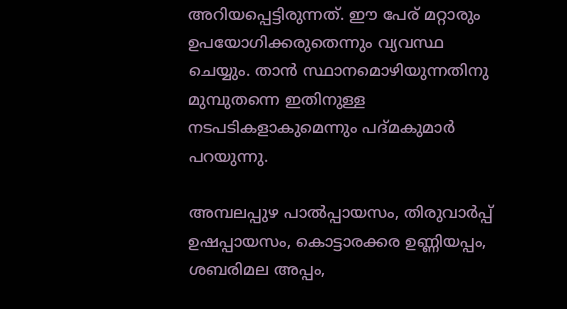അറിയപ്പെട്ടിരുന്നത്. ഈ പേര് മറ്റാരും ഉപയോഗിക്കരുതെന്നും വ്യവസ്ഥ ചെയ്യും. താന്‍ സ്ഥാനമൊഴിയുന്നതിനു മുമ്പുതന്നെ ഇതിനുള്ള നടപടികളാകുമെന്നും പദ്മകുമാര്‍ പറയുന്നു.

അമ്പലപ്പുഴ പാല്‍പ്പായസം, തിരുവാര്‍പ്പ് ഉഷപ്പായസം, കൊട്ടാരക്കര ഉണ്ണിയപ്പം, ശബരിമല അപ്പം,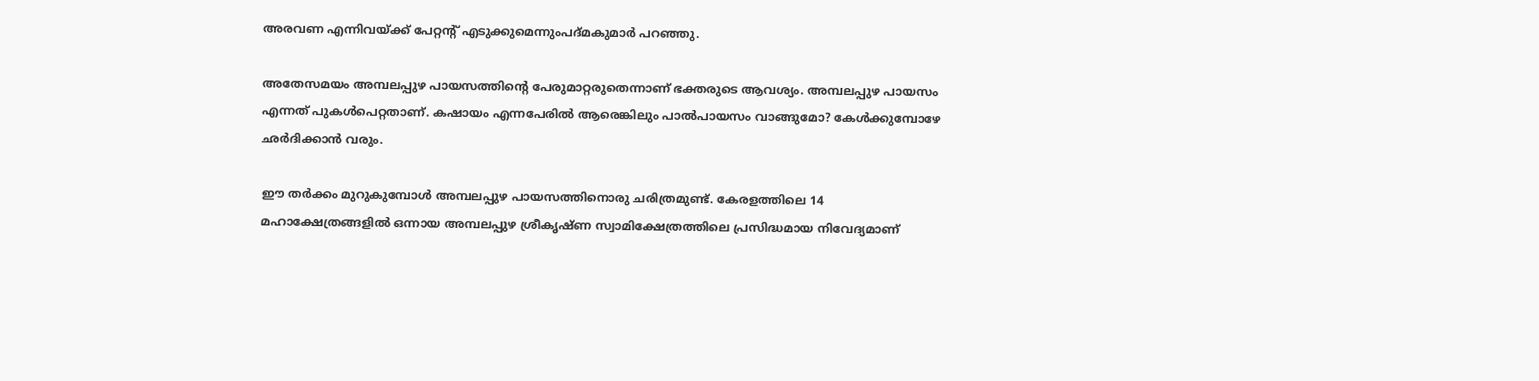അരവണ എന്നിവയ്ക്ക് പേറ്റന്റ് എടുക്കുമെന്നുംപദ്മകുമാര്‍ പറഞ്ഞു.

അതേസമയം അമ്പലപ്പുഴ പായസത്തിന്റെ പേരുമാറ്റരുതെന്നാണ് ഭക്തരുടെ ആവശ്യം. അമ്പലപ്പുഴ പായസം എന്നത് പുകള്‍പെറ്റതാണ്. കഷായം എന്നപേരില്‍ ആരെങ്കിലും പാല്‍പായസം വാങ്ങുമോ? കേള്‍ക്കുമ്പോഴേ ഛര്‍ദിക്കാന്‍ വരും.

ഈ തര്‍ക്കം മുറുകുമ്പോള്‍ അമ്പലപ്പുഴ പായസത്തിനൊരു ചരിത്രമുണ്ട്. കേരളത്തിലെ 14 മഹാക്ഷേത്രങ്ങളില്‍ ഒന്നായ അമ്പലപ്പുഴ ശ്രീകൃഷ്ണ സ്വാമിക്ഷേത്രത്തിലെ പ്രസിദ്ധമായ നിവേദ്യമാണ്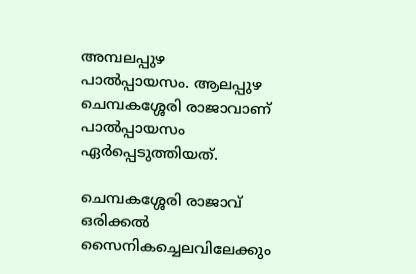അമ്പലപ്പുഴ പാല്‍പ്പായസം. ആലപ്പുഴ ചെമ്പകശ്ശേരി രാജാവാണ് പാല്‍പ്പായസം ഏര്‍പ്പെടുത്തിയത്.

ചെമ്പകശ്ശേരി രാജാവ് ഒരിക്കല്‍ സൈനികച്ചെലവിലേക്കും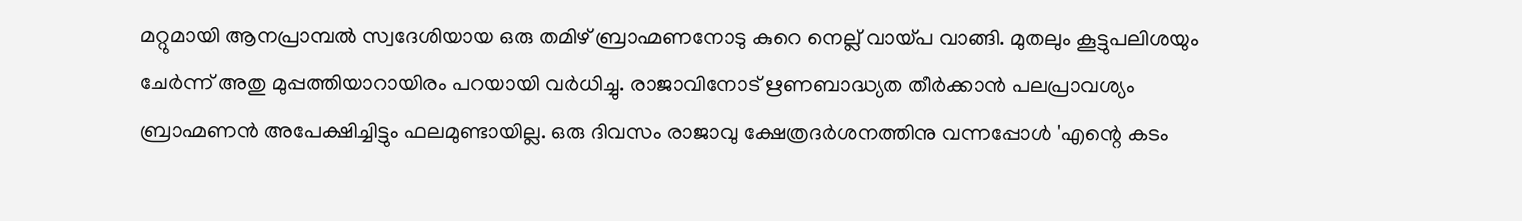മറ്റുമായി ആനപ്രാമ്പല്‍ സ്വദേശിയായ ഒരു തമിഴ് ബ്രാഹ്മണനോടു കുറെ നെല്ല് വായ്പ വാങ്ങി. മുതലും കൂട്ടുപലിശയും ചേര്‍ന്ന് അതു മുപ്പത്തിയാറായിരം പറയായി വര്‍ധിച്ചു. രാജാവിനോട് ഋണബാദ്ധ്യത തീര്‍ക്കാന്‍ പലപ്രാവശ്യം ബ്രാഹ്മണന്‍ അപേക്ഷിച്ചിട്ടും ഫലമുണ്ടായില്ല. ഒരു ദിവസം രാജാവു ക്ഷേത്രദര്‍ശനത്തിനു വന്നപ്പോള്‍ 'എന്റെ കടം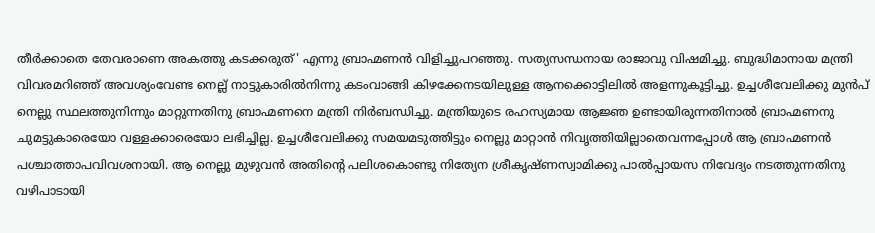തീര്‍ക്കാതെ തേവരാണെ അകത്തു കടക്കരുത്' എന്നു ബ്രാഹ്മണന്‍ വിളിച്ചുപറഞ്ഞു. സത്യസന്ധനായ രാജാവു വിഷമിച്ചു. ബുദ്ധിമാനായ മന്ത്രി വിവരമറിഞ്ഞ് അവശ്യംവേണ്ട നെല്ല് നാട്ടുകാരില്‍നിന്നു കടംവാങ്ങി കിഴക്കേനടയിലുള്ള ആനക്കൊട്ടിലില്‍ അളന്നുകൂട്ടിച്ചു. ഉച്ചശീവേലിക്കു മുന്‍പ് നെല്ലു സ്ഥലത്തുനിന്നും മാറ്റുന്നതിനു ബ്രാഹ്മണനെ മന്ത്രി നിര്‍ബന്ധിച്ചു. മന്ത്രിയുടെ രഹസ്യമായ ആജ്ഞ ഉണ്ടായിരുന്നതിനാല്‍ ബ്രാഹ്മണനു ചുമട്ടുകാരെയോ വള്ളക്കാരെയോ ലഭിച്ചില്ല. ഉച്ചശീവേലിക്കു സമയമടുത്തിട്ടും നെല്ലു മാറ്റാന്‍ നിവൃത്തിയില്ലാതെവന്നപ്പോള്‍ ആ ബ്രാഹ്മണന്‍ പശ്ചാത്താപവിവശനായി. ആ നെല്ലു മുഴുവന്‍ അതിന്റെ പലിശകൊണ്ടു നിത്യേന ശ്രീകൃഷ്ണസ്വാമിക്കു പാല്‍പ്പായസ നിവേദ്യം നടത്തുന്നതിനു വഴിപാടായി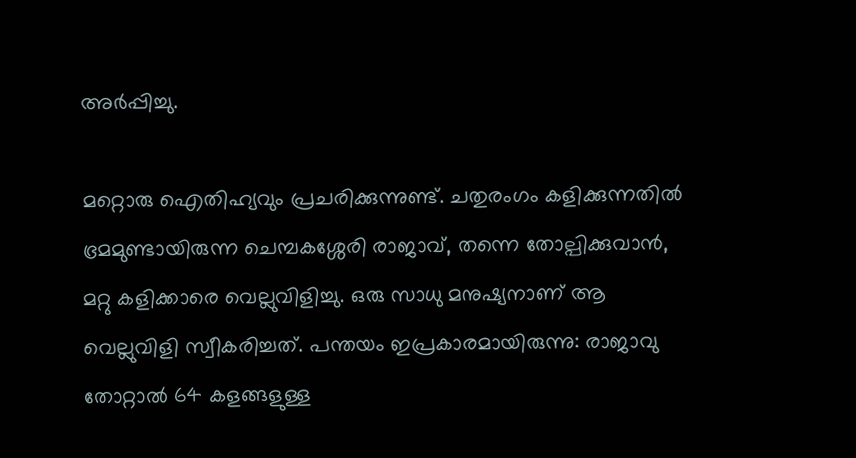അര്‍പ്പിച്ചു.

മറ്റൊരു ഐതിഹ്യവും പ്രചരിക്കുന്നുണ്ട്. ചതുരംഗം കളിക്കുന്നതില്‍ ഭ്രമമുണ്ടായിരുന്ന ചെമ്പകശ്ശേരി രാജാവ്, തന്നെ തോല്പിക്കുവാന്‍, മറ്റു കളിക്കാരെ വെല്ലുവിളിച്ചു. ഒരു സാധു മനുഷ്യനാണ് ആ വെല്ലുവിളി സ്വീകരിച്ചത്. പന്തയം ഇപ്രകാരമായിരുന്നു: രാജാവു തോറ്റാല്‍ 64 കളങ്ങളുള്ള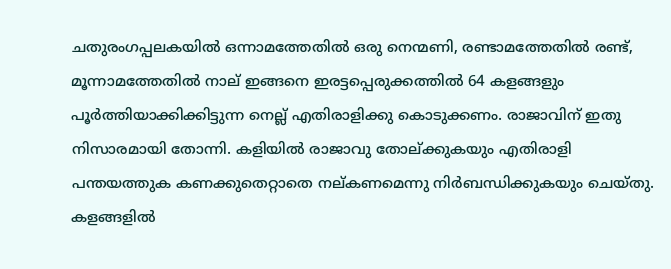ചതുരംഗപ്പലകയില്‍ ഒന്നാമത്തേതില്‍ ഒരു നെന്മണി, രണ്ടാമത്തേതില്‍ രണ്ട്, മൂന്നാമത്തേതില്‍ നാല് ഇങ്ങനെ ഇരട്ടപ്പെരുക്കത്തില്‍ 64 കളങ്ങളും പൂര്‍ത്തിയാക്കിക്കിട്ടുന്ന നെല്ല് എതിരാളിക്കു കൊടുക്കണം. രാജാവിന് ഇതു നിസാരമായി തോന്നി. കളിയില്‍ രാജാവു തോല്ക്കുകയും എതിരാളി പന്തയത്തുക കണക്കുതെറ്റാതെ നല്കണമെന്നു നിര്‍ബന്ധിക്കുകയും ചെയ്തു. കളങ്ങളില്‍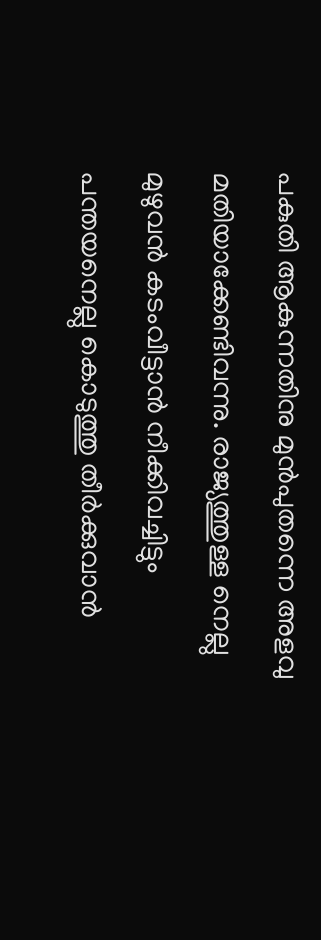പകുതി ആകുന്നതിനു മുന്‍പുതന്നെ അളവു മതിയാക്കേണ്ടിവന്നു. രാജ്യത്തുള്ള നെല്ലു മുഴുവന്‍ കടംവീട്ടാന്‍ നീക്കിവച്ചിട്ടും പന്തയനെല്ലു കൊടുത്തു തീര്‍ക്കുവാന്‍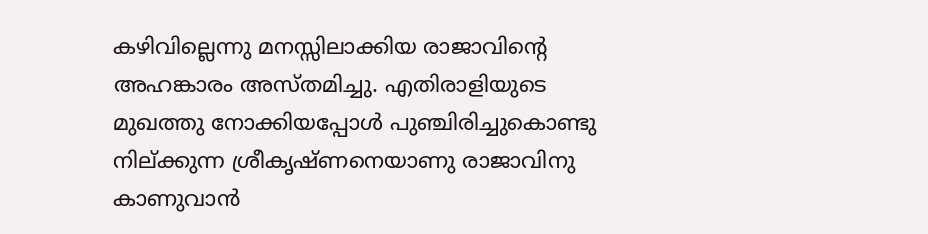കഴിവില്ലെന്നു മനസ്സിലാക്കിയ രാജാവിന്റെ അഹങ്കാരം അസ്തമിച്ചു. എതിരാളിയുടെ മുഖത്തു നോക്കിയപ്പോള്‍ പുഞ്ചിരിച്ചുകൊണ്ടു നില്ക്കുന്ന ശ്രീകൃഷ്ണനെയാണു രാജാവിനു കാണുവാന്‍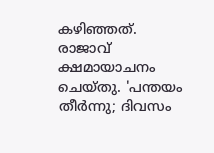കഴിഞ്ഞത്. രാജാവ് ക്ഷമായാചനം ചെയ്തു. 'പന്തയം തീര്‍ന്നു; ദിവസം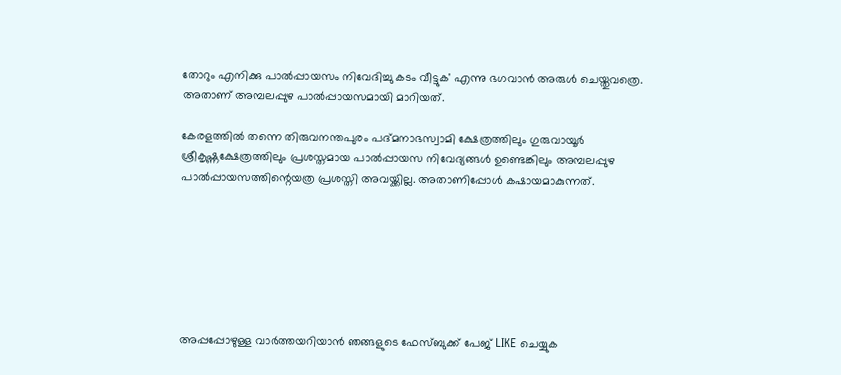തോറും എനിക്കു പാല്‍പ്പായസം നിവേദിച്ചു കടം വീട്ടുക' എന്നു ഭഗവാന്‍ അരുള്‍ ചെയ്തുവത്രെ. അതാണ് അമ്പലപ്പുഴ പാല്‍പ്പായസമായി മാറിയത്.

കേരളത്തില്‍ തന്നെ തിരുവനന്തപുരം പദ്മനാഭസ്വാമി ക്ഷേത്രത്തിലും ഗുരുവായൂര്‍ ശ്രീകൃഷ്ണക്ഷേത്രത്തിലും പ്രശസ്തമായ പാല്‍പ്പായസ നിവേദ്യങ്ങള്‍ ഉണ്ടെങ്കിലും അമ്പലപ്പുഴ പാല്‍പ്പായസത്തിന്റെയത്ര പ്രശസ്തി അവയ്ക്കില്ല. അതാണിപ്പോള്‍ കഷായമാകുന്നത്.







അപ്പപ്പോഴുള്ള വാര്‍ത്തയറിയാന്‍ ഞങ്ങളുടെ ഫേസ്‌ബുക്ക്‌ പേജ് LIKE ചെയ്യുക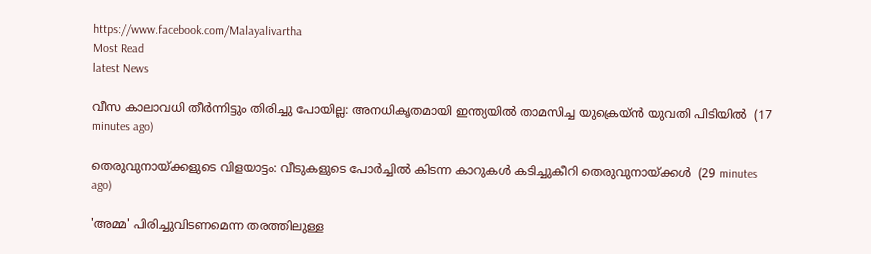https://www.facebook.com/Malayalivartha
Most Read
latest News

വീസ കാലാവധി തീര്‍ന്നിട്ടും തിരിച്ചു പോയില്ല: അനധികൃതമായി ഇന്ത്യയില്‍ താമസിച്ച യുക്രെയ്ന്‍ യുവതി പിടിയില്‍  (17 minutes ago)

തെരുവുനായ്ക്കളുടെ വിളയാട്ടം: വീടുകളുടെ പോര്‍ച്ചില്‍ കിടന്ന കാറുകള്‍ കടിച്ചുകീറി തെരുവുനായ്ക്കള്‍  (29 minutes ago)

'അമ്മ' പിരിച്ചുവിടണമെന്ന തരത്തിലുള്ള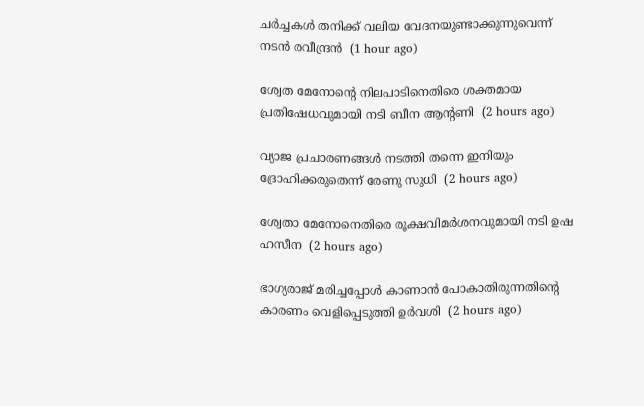ചര്‍ച്ചകള്‍ തനിക്ക് വലിയ വേദനയുണ്ടാക്കുന്നുവെന്ന് നടന്‍ രവീന്ദ്രന്‍  (1 hour ago)

ശ്വേത മേനോന്റെ നിലപാടിനെതിരെ ശക്തമായ പ്രതിഷേധവുമായി നടി ബീന ആന്റണി  (2 hours ago)

വ്യാജ പ്രചാരണങ്ങള്‍ നടത്തി തന്നെ ഇനിയും ദ്രോഹിക്കരുതെന്ന് രേണു സുധി  (2 hours ago)

ശ്വേതാ മേനോനെതിരെ രൂക്ഷവിമര്‍ശനവുമായി നടി ഉഷ ഹസീന  (2 hours ago)

ഭാഗ്യരാജ് മരിച്ചപ്പോള്‍ കാണാന്‍ പോകാതിരുന്നതിന്റെ കാരണം വെളിപ്പെടുത്തി ഉര്‍വശി  (2 hours ago)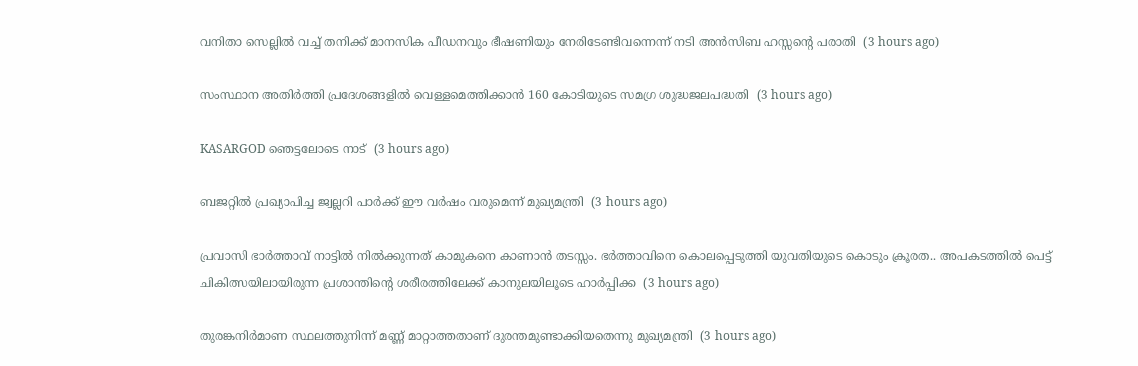വനിതാ സെല്ലില്‍ വച്ച് തനിക്ക് മാനസിക പീഡനവും ഭീഷണിയും നേരിടേണ്ടിവന്നെന്ന് നടി അന്‍സിബ ഹസ്സന്റെ പരാതി  (3 hours ago)

സംസ്ഥാന അതിര്‍ത്തി പ്രദേശങ്ങളില്‍ വെള്ളമെത്തിക്കാന്‍ 160 കോടിയുടെ സമഗ്ര ശുദ്ധജലപദ്ധതി  (3 hours ago)

KASARGOD ഞെട്ടലോടെ നാട്  (3 hours ago)

ബജറ്റില്‍ പ്രഖ്യാപിച്ച ജ്വല്ലറി പാര്‍ക്ക് ഈ വര്‍ഷം വരുമെന്ന് മുഖ്യമന്ത്രി  (3 hours ago)

പ്രവാസി ഭാർത്താവ് നാട്ടിൽ നിൽക്കുന്നത് കാമുകനെ കാണാൻ തടസ്സം. ഭർത്താവിനെ കൊലപ്പെടുത്തി യുവതിയുടെ കൊടും ക്രൂരത.. അപകടത്തിൽ പെട്ട് ചികിത്സയിലായിരുന്ന പ്രശാന്തിന്റെ ശരീരത്തിലേക്ക് കാനുലയിലൂടെ ഹാർപ്പിക്ക  (3 hours ago)

തുരങ്കനിര്‍മാണ സ്ഥലത്തുനിന്ന് മണ്ണ് മാറ്റാത്തതാണ് ദുരന്തമുണ്ടാക്കിയതെന്നു മുഖ്യമന്ത്രി  (3 hours ago)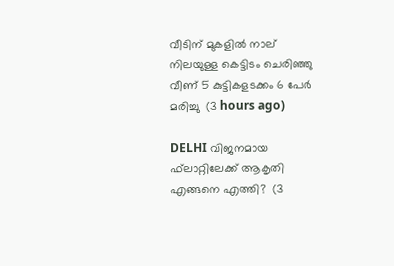വീടിന് മുകളില്‍ നാല് നിലയുള്ള കെട്ടിടം ചെരിഞ്ഞു വീണ് 5 കുട്ടികളടക്കം 6 പേര്‍ മരിച്ചു  (3 hours ago)

DELHI വിജനമായ ഫ്‌ലാറ്റിലേക്ക് ആകൃതി എങ്ങനെ എത്തി?  (3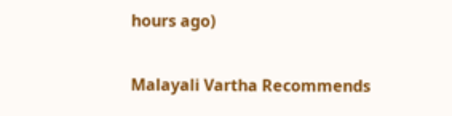hours ago)

Malayali Vartha Recommends